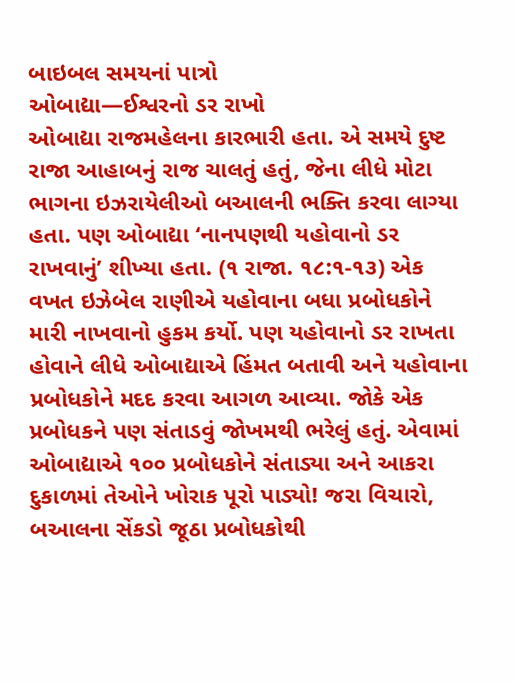બાઇબલ સમયનાં પાત્રો
ઓબાદ્યા—ઈશ્વરનો ડર રાખો
ઓબાદ્યા રાજમહેલના કારભારી હતા. એ સમયે દુષ્ટ રાજા આહાબનું રાજ ચાલતું હતું, જેના લીધે મોટા ભાગના ઇઝરાયેલીઓ બઆલની ભક્તિ કરવા લાગ્યા હતા. પણ ઓબાદ્યા ‘નાનપણથી યહોવાનો ડર રાખવાનું’ શીખ્યા હતા. (૧ રાજા. ૧૮:૧-૧૩) એક વખત ઇઝેબેલ રાણીએ યહોવાના બધા પ્રબોધકોને મારી નાખવાનો હુકમ કર્યો. પણ યહોવાનો ડર રાખતા હોવાને લીધે ઓબાદ્યાએ હિંમત બતાવી અને યહોવાના પ્રબોધકોને મદદ કરવા આગળ આવ્યા. જોકે એક પ્રબોધકને પણ સંતાડવું જોખમથી ભરેલું હતું. એવામાં ઓબાદ્યાએ ૧૦૦ પ્રબોધકોને સંતાડ્યા અને આકરા દુકાળમાં તેઓને ખોરાક પૂરો પાડ્યો! જરા વિચારો, બઆલના સેંકડો જૂઠા પ્રબોધકોથી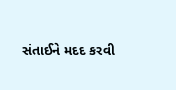સંતાઈને મદદ કરવી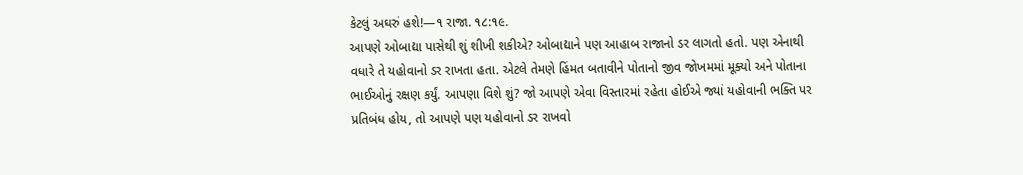કેટલું અઘરું હશે!—૧ રાજા. ૧૮:૧૯.
આપણે ઓબાદ્યા પાસેથી શું શીખી શકીએ? ઓબાદ્યાને પણ આહાબ રાજાનો ડર લાગતો હતો. પણ એનાથી વધારે તે યહોવાનો ડર રાખતા હતા. એટલે તેમણે હિંમત બતાવીને પોતાનો જીવ જોખમમાં મૂક્યો અને પોતાના ભાઈઓનું રક્ષણ કર્યું. આપણા વિશે શું? જો આપણે એવા વિસ્તારમાં રહેતા હોઈએ જ્યાં યહોવાની ભક્તિ પર પ્રતિબંધ હોય, તો આપણે પણ યહોવાનો ડર રાખવો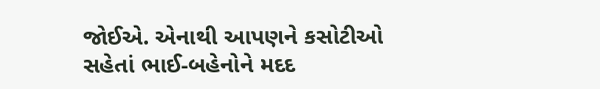જોઈએ. એનાથી આપણને કસોટીઓ સહેતાં ભાઈ-બહેનોને મદદ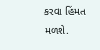કરવા હિંમત મળશે.